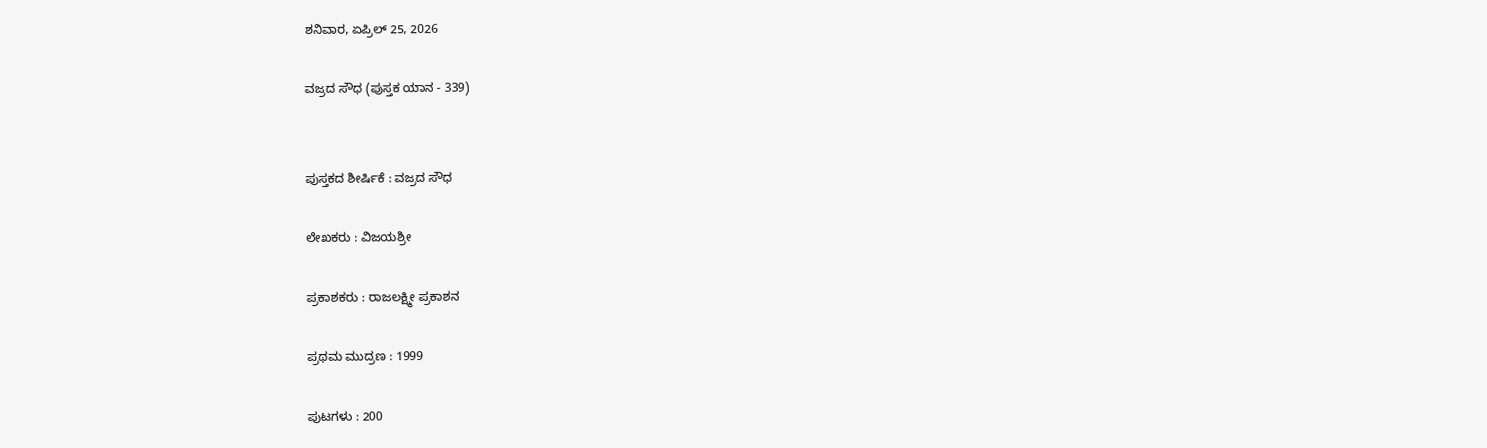ಶನಿವಾರ, ಏಪ್ರಿಲ್ 25, 2026

ವಜ್ರದ ಸೌಧ (ಪುಸ್ತಕ ಯಾನ - 339)


ಪುಸ್ತಕದ ಶೀರ್ಷಿಕೆ : ವಜ್ರದ ಸೌಧ

ಲೇಖಕರು : ವಿಜಯಶ್ರೀ

ಪ್ರಕಾಶಕರು : ರಾಜಲಕ್ಷ್ಮೀ ಪ್ರಕಾಶನ

ಪ್ರಥಮ ಮುದ್ರಣ : 1999

ಪುಟಗಳು : 200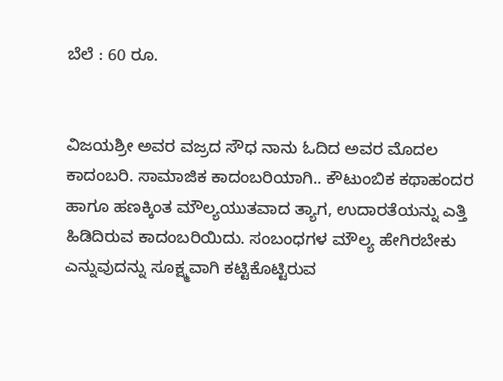ಬೆಲೆ : 60 ರೂ.


ವಿಜಯಶ್ರೀ ಅವರ ವಜ್ರದ ಸೌಧ ನಾನು ಓದಿದ ಅವರ ಮೊದಲ ಕಾದಂಬರಿ. ಸಾಮಾಜಿಕ ಕಾದಂಬರಿಯಾಗಿ.. ಕೌಟುಂಬಿಕ ಕಥಾಹಂದರ ಹಾಗೂ ಹಣಕ್ಕಿಂತ ಮೌಲ್ಯಯುತವಾದ ತ್ಯಾಗ, ಉದಾರತೆಯನ್ನು ಎತ್ತಿ ಹಿಡಿದಿರುವ ಕಾದಂಬರಿಯಿದು. ಸಂಬಂಧಗಳ ಮೌಲ್ಯ ಹೇಗಿರಬೇಕು ಎನ್ನುವುದನ್ನು ಸೂಕ್ಷ್ಮವಾಗಿ ಕಟ್ಟಿಕೊಟ್ಟಿರುವ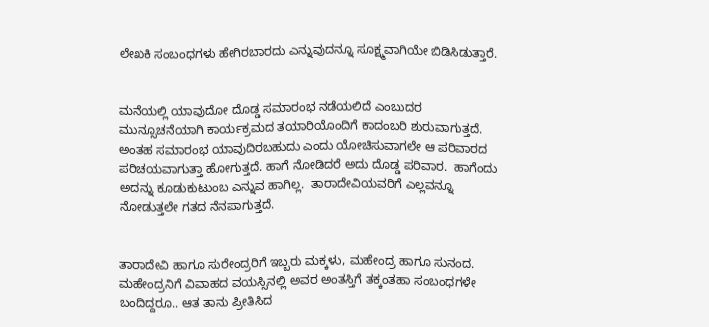ಲೇಖಕಿ ಸಂಬಂಧಗಳು ಹೇಗಿರಬಾರದು ಎನ್ನುವುದನ್ನೂ ಸೂಕ್ಷ್ಮವಾಗಿಯೇ ಬಿಡಿಸಿಡುತ್ತಾರೆ.


ಮನೆಯಲ್ಲಿ ಯಾವುದೋ ದೊಡ್ಡ ಸಮಾರಂಭ ನಡೆಯಲಿದೆ ಎಂಬುದರ  ಮುನ್ಸೂಚನೆಯಾಗಿ ಕಾರ್ಯಕ್ರಮದ ತಯಾರಿಯೊಂದಿಗೆ ಕಾದಂಬರಿ ಶುರುವಾಗುತ್ತದೆ. ಅಂತಹ ಸಮಾರಂಭ ಯಾವುದಿರಬಹುದು ಎಂದು ಯೋಚಿಸುವಾಗಲೇ ಆ ಪರಿವಾರದ ಪರಿಚಯವಾಗುತ್ತಾ ಹೋಗುತ್ತದೆ. ಹಾಗೆ ನೋಡಿದರೆ ಅದು ದೊಡ್ಡ ಪರಿವಾರ.  ಹಾಗೆಂದು ಅದನ್ನು ಕೂಡುಕುಟುಂಬ ಎನ್ನುವ ಹಾಗಿಲ್ಲ.  ತಾರಾದೇವಿಯವರಿಗೆ ಎಲ್ಲವನ್ನೂ ನೋಡುತ್ತಲೇ ಗತದ ನೆನಪಾಗುತ್ತದೆ.


ತಾರಾದೇವಿ ಹಾಗೂ ಸುರೇಂದ್ರರಿಗೆ ಇಬ್ಬರು ಮಕ್ಕಳು, ಮಹೇಂದ್ರ ಹಾಗೂ ಸುನಂದ. ಮಹೇಂದ್ರನಿಗೆ ವಿವಾಹದ ವಯಸ್ಸಿನಲ್ಲಿ ಅವರ ಅಂತಸ್ತಿಗೆ ತಕ್ಕಂತಹಾ ಸಂಬಂಧಗಳೇ ಬಂದಿದ್ದರೂ.. ಆತ ತಾನು ಪ್ರೀತಿಸಿದ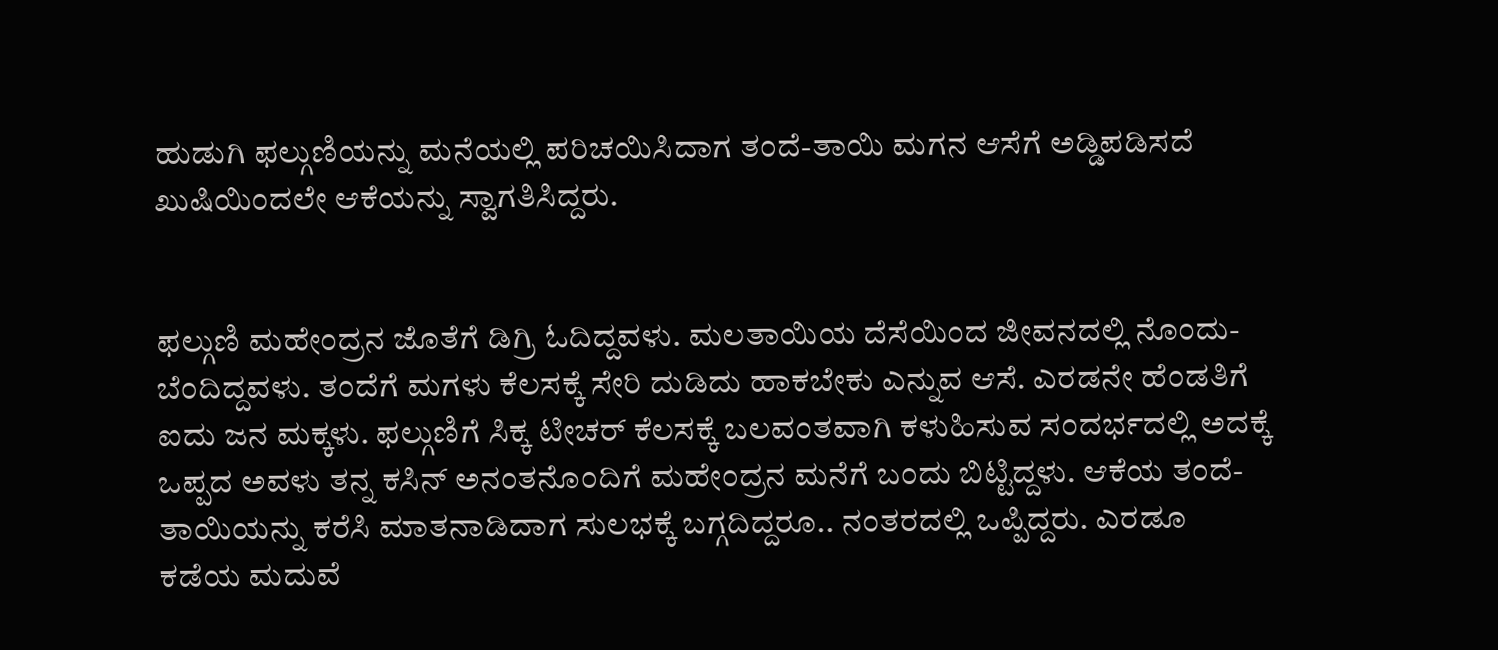ಹುಡುಗಿ ಫಲ್ಗುಣಿಯನ್ನು ಮನೆಯಲ್ಲಿ ಪರಿಚಯಿಸಿದಾಗ ತಂದೆ-ತಾಯಿ ಮಗನ ಆಸೆಗೆ ಅಡ್ಡಿಪಡಿಸದೆ ಖುಷಿಯಿಂದಲೇ ಆಕೆಯನ್ನು ಸ್ವಾಗತಿಸಿದ್ದರು.


ಫಲ್ಗುಣಿ ಮಹೇಂದ್ರನ ಜೊತೆಗೆ ಡಿಗ್ರಿ ಓದಿದ್ದವಳು. ಮಲತಾಯಿಯ ದೆಸೆಯಿಂದ ಜೀವನದಲ್ಲಿ ನೊಂದು- ಬೆಂದಿದ್ದವಳು. ತಂದೆಗೆ ಮಗಳು ಕೆಲಸಕ್ಕೆ ಸೇರಿ ದುಡಿದು ಹಾಕಬೇಕು ಎನ್ನುವ ಆಸೆ. ಎರಡನೇ ಹೆಂಡತಿಗೆ ಐದು ಜನ ಮಕ್ಕಳು. ಫಲ್ಗುಣಿಗೆ ಸಿಕ್ಕ ಟೀಚರ್ ಕೆಲಸಕ್ಕೆ ಬಲವಂತವಾಗಿ ಕಳುಹಿಸುವ ಸಂದರ್ಭದಲ್ಲಿ ಅದಕ್ಕೆ ಒಪ್ಪದ ಅವಳು ತನ್ನ ಕಸಿನ್ ಅನಂತನೊಂದಿಗೆ ಮಹೇಂದ್ರನ ಮನೆಗೆ ಬಂದು ಬಿಟ್ಟಿದ್ದಳು. ಆಕೆಯ ತಂದೆ-ತಾಯಿಯನ್ನು ಕರೆಸಿ ಮಾತನಾಡಿದಾಗ ಸುಲಭಕ್ಕೆ ಬಗ್ಗದಿದ್ದರೂ.. ನಂತರದಲ್ಲಿ ಒಪ್ಪಿದ್ದರು. ಎರಡೂ ಕಡೆಯ ಮದುವೆ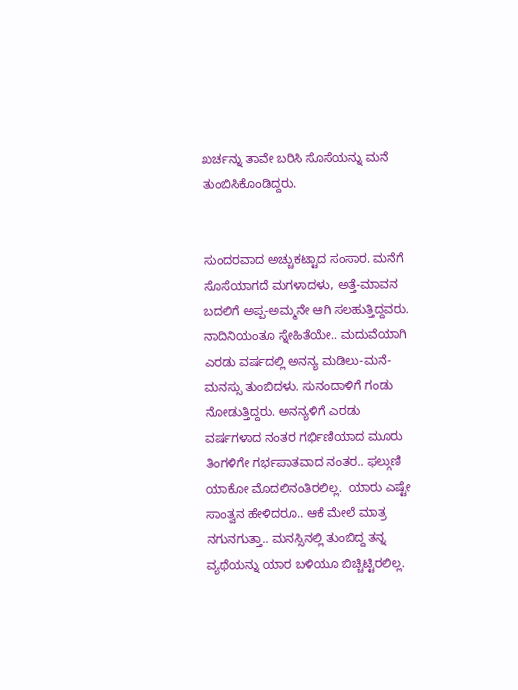ಖರ್ಚನ್ನು ತಾವೇ ಬರಿಸಿ ಸೊಸೆಯನ್ನು ಮನೆ ತುಂಬಿಸಿಕೊಂಡಿದ್ದರು.


ಸುಂದರವಾದ ಅಚ್ಚುಕಟ್ಟಾದ ಸಂಸಾರ. ಮನೆಗೆ ಸೊಸೆಯಾಗದೆ ಮಗಳಾದಳು, ಅತ್ತೆ-ಮಾವನ ಬದಲಿಗೆ ಅಪ್ಪ-ಅಮ್ಮನೇ ಆಗಿ ಸಲಹುತ್ತಿದ್ದವರು. ನಾದಿನಿಯಂತೂ ಸ್ನೇಹಿತೆಯೇ.. ಮದುವೆಯಾಗಿ ಎರಡು ವರ್ಷದಲ್ಲಿ ಅನನ್ಯ ಮಡಿಲು-ಮನೆ-ಮನಸ್ಸು ತುಂಬಿದಳು. ಸುನಂದಾಳಿಗೆ ಗಂಡು ನೋಡುತ್ತಿದ್ದರು. ಅನನ್ಯಳಿಗೆ ಎರಡು ವರ್ಷಗಳಾದ ನಂತರ ಗರ್ಭಿಣಿಯಾದ ಮೂರು ತಿಂಗಳಿಗೇ ಗರ್ಭಪಾತವಾದ ನಂತರ.. ಫಲ್ಗುಣಿ ಯಾಕೋ ಮೊದಲಿನಂತಿರಲಿಲ್ಲ.  ಯಾರು ಎಷ್ಟೇ ಸಾಂತ್ವನ ಹೇಳಿದರೂ.. ಆಕೆ ಮೇಲೆ ಮಾತ್ರ ನಗುನಗುತ್ತಾ.. ಮನಸ್ಸಿನಲ್ಲಿ ತುಂಬಿದ್ದ ತನ್ನ ವ್ಯಥೆಯನ್ನು ಯಾರ ಬಳಿಯೂ ಬಿಚ್ಚಿಟ್ಟಿರಲಿಲ್ಲ.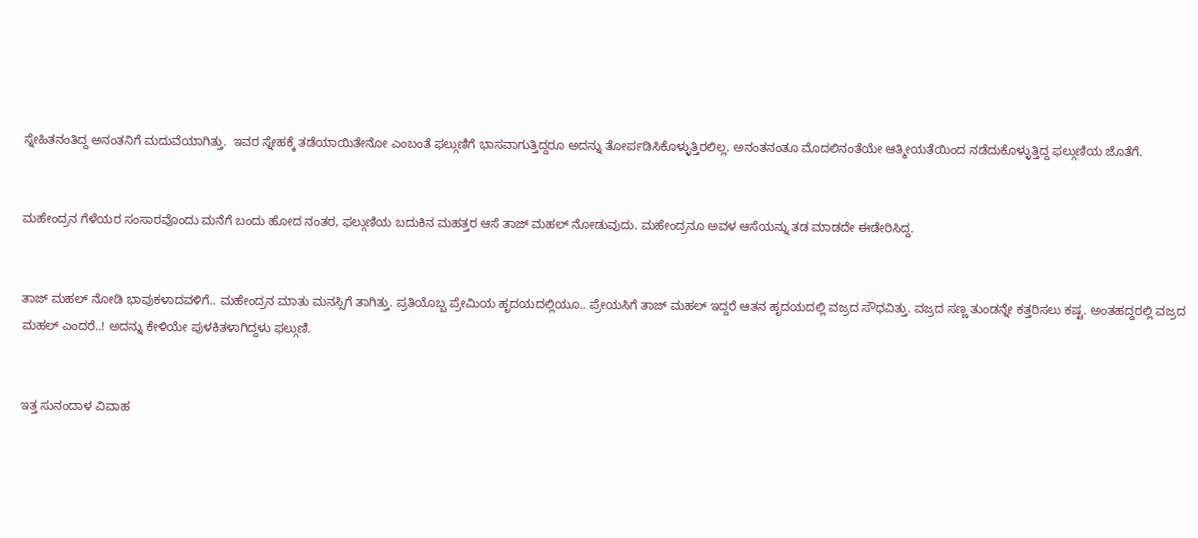ಸ್ನೇಹಿತನಂತಿದ್ದ ಅನಂತನಿಗೆ ಮದುವೆಯಾಗಿತ್ತು.  ಇವರ ಸ್ನೇಹಕ್ಕೆ ತಡೆಯಾಯಿತೇನೋ ಎಂಬಂತೆ ಫಲ್ಗುಣಿಗೆ ಭಾಸವಾಗುತ್ತಿದ್ದರೂ ಅದನ್ನು ತೋರ್ಪಡಿಸಿಕೊಳ್ಳುತ್ತಿರಲಿಲ್ಲ. ಅನಂತನಂತೂ ಮೊದಲಿನಂತೆಯೇ ಆತ್ಮೀಯತೆಯಿಂದ ನಡೆದುಕೊಳ್ಳುತ್ತಿದ್ದ ಫಲ್ಗುಣಿಯ ಜೊತೆಗೆ.


ಮಹೇಂದ್ರನ ಗೆಳೆಯರ ಸಂಸಾರವೊಂದು ಮನೆಗೆ ಬಂದು ಹೋದ ನಂತರ, ಫಲ್ಗುಣಿಯ ಬದುಕಿನ ಮಹತ್ತರ ಆಸೆ ತಾಜ್ ಮಹಲ್ ನೋಡುವುದು. ಮಹೇಂದ್ರನೂ ಅವಳ ಆಸೆಯನ್ನು ತಡ ಮಾಡದೇ ಈಡೇರಿಸಿದ್ದ.


ತಾಜ್ ಮಹಲ್ ನೋಡಿ ಭಾವುಕಳಾದವಳಿಗೆ.. ಮಹೇಂದ್ರನ ಮಾತು ಮನಸ್ಸಿಗೆ ತಾಗಿತ್ತು. ಪ್ರತಿಯೊಬ್ಬ ಪ್ರೇಮಿಯ ಹೃದಯದಲ್ಲಿಯೂ.. ಪ್ರೇಯಸಿಗೆ ತಾಜ್ ಮಹಲ್ ಇದ್ದರೆ ಆತನ ಹೃದಯದಲ್ಲಿ ವಜ್ರದ ಸೌಧವಿತ್ತು. ವಜ್ರದ ಸಣ್ಣ ತುಂಡನ್ನೇ ಕತ್ತರಿಸಲು ಕಷ್ಟ. ಅಂತಹದ್ದರಲ್ಲಿ ವಜ್ರದ ಮಹಲ್ ಎಂದರೆ..! ಅದನ್ನು ಕೇಳಿಯೇ ಪುಳಕಿತಳಾಗಿದ್ದಳು ಫಲ್ಗುಣಿ.


ಇತ್ತ ಸುನಂದಾಳ ವಿವಾಹ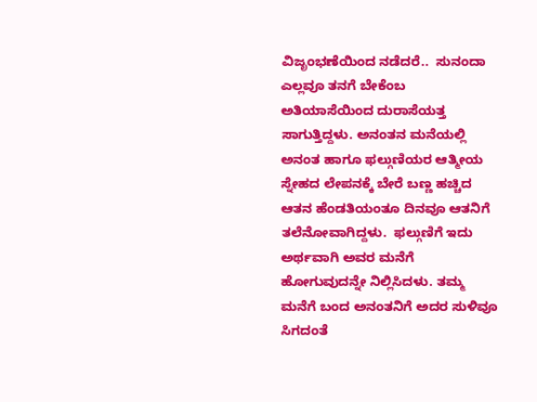ವಿಜೃಂಭಣೆಯಿಂದ ನಡೆದರೆ..  ಸುನಂದಾ ಎಲ್ಲವೂ ತನಗೆ ಬೇಕೆಂಬ ಅತಿಯಾಸೆಯಿಂದ ದುರಾಸೆಯತ್ತ ಸಾಗುತ್ತಿದ್ದಳು. ಅನಂತನ ಮನೆಯಲ್ಲಿ ಅನಂತ ಹಾಗೂ ಫಲ್ಗುಣಿಯರ ಆತ್ಮೀಯ ಸ್ನೇಹದ ಲೇಪನಕ್ಕೆ ಬೇರೆ ಬಣ್ಣ ಹಚ್ಚಿದ ಆತನ ಹೆಂಡತಿಯಂತೂ ದಿನವೂ ಆತನಿಗೆ ತಲೆನೋವಾಗಿದ್ದಳು.  ಫಲ್ಗುಣಿಗೆ ಇದು ಅರ್ಥವಾಗಿ ಅವರ ಮನೆಗೆ ಹೋಗುವುದನ್ನೇ ನಿಲ್ಲಿಸಿದಳು. ತಮ್ಮ ಮನೆಗೆ ಬಂದ ಅನಂತನಿಗೆ ಅದರ ಸುಳಿವೂ ಸಿಗದಂತೆ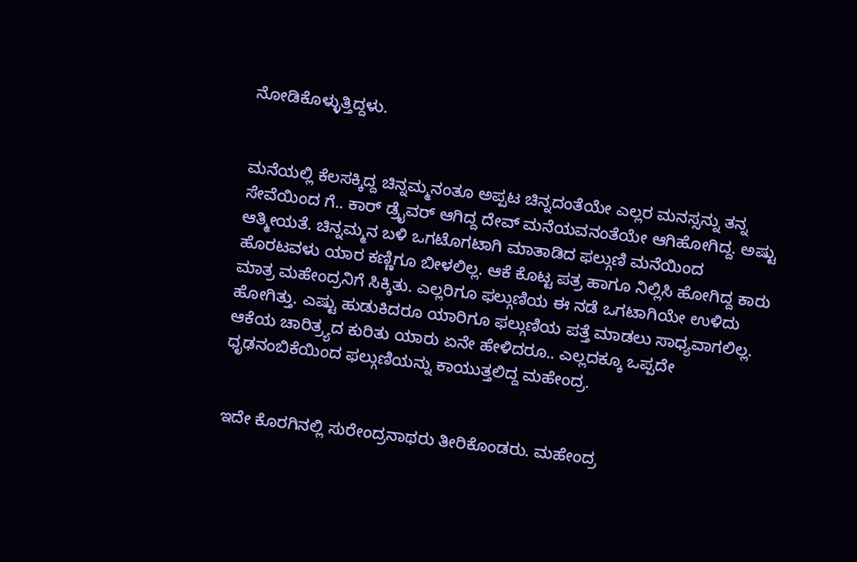ನೋಡಿಕೊಳ್ಳುತ್ತಿದ್ದಳು.


ಮನೆಯಲ್ಲಿ ಕೆಲಸಕ್ಕಿದ್ದ ಚಿನ್ನಮ್ಮನಂತೂ ಅಪ್ಪಟ ಚಿನ್ನದಂತೆಯೇ ಎಲ್ಲರ ಮನಸ್ಸನ್ನು ತನ್ನ ಸೇವೆಯಿಂದ ಗೆ.. ಕಾರ್ ಡ್ರೈವರ್ ಆಗಿದ್ದ ದೇವ್ ಮನೆಯವನಂತೆಯೇ ಆಗಿಹೋಗಿದ್ದ. ಅಷ್ಟು ಆತ್ಮೀಯತೆ. ಚಿನ್ನಮ್ಮನ ಬಳಿ ಒಗಟೊಗಟಾಗಿ ಮಾತಾಡಿದ ಫಲ್ಗುಣಿ ಮನೆಯಿಂದ ಹೊರಟವಳು ಯಾರ ಕಣ್ಣಿಗೂ ಬೀಳಲಿಲ್ಲ. ಆಕೆ ಕೊಟ್ಟ ಪತ್ರ ಹಾಗೂ ನಿಲ್ಲಿಸಿ ಹೋಗಿದ್ದ ಕಾರು ಮಾತ್ರ ಮಹೇಂದ್ರನಿಗೆ ಸಿಕ್ಕಿತು. ಎಲ್ಲರಿಗೂ ಫಲ್ಗುಣಿಯ ಈ ನಡೆ ಒಗಟಾಗಿಯೇ ಉಳಿದು ಹೋಗಿತ್ತು. ಎಷ್ಟು ಹುಡುಕಿದರೂ ಯಾರಿಗೂ ಫಲ್ಗುಣಿಯ ಪತ್ತೆ ಮಾಡಲು ಸಾಧ್ಯವಾಗಲಿಲ್ಲ. ಆಕೆಯ ಚಾರಿತ್ರ್ಯದ ಕುರಿತು ಯಾರು ಏನೇ ಹೇಳಿದರೂ.. ಎಲ್ಲದಕ್ಕೂ ಒಪ್ಪದೇ ಧೃಢನಂಬಿಕೆಯಿಂದ ಫಲ್ಗುಣಿಯನ್ನು ಕಾಯುತ್ತಲಿದ್ದ ಮಹೇಂದ್ರ.


ಇದೇ ಕೊರಗಿನಲ್ಲಿ ಸುರೇಂದ್ರನಾಥರು ತೀರಿಕೊಂಡರು. ಮಹೇಂದ್ರ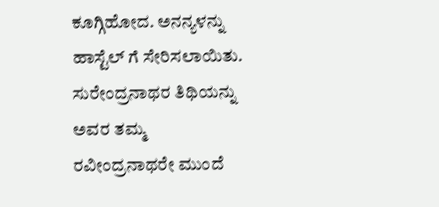ಕೂಗ್ಗಿಹೋದ. ಅನನ್ಯಳನ್ನು ಹಾಸ್ಟೆಲ್ ಗೆ ಸೇರಿಸಲಾಯಿತು. ಸುರೇಂದ್ರನಾಥರ ತಿಥಿಯನ್ನು ಅವರ ತಮ್ಮ ರವೀಂದ್ರನಾಥರೇ ಮುಂದೆ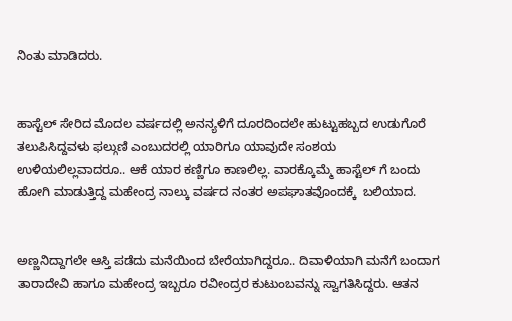ನಿಂತು ಮಾಡಿದರು.


ಹಾಸ್ಟೆಲ್ ಸೇರಿದ ಮೊದಲ ವರ್ಷದಲ್ಲಿ ಅನನ್ಯಳಿಗೆ ದೂರದಿಂದಲೇ ಹುಟ್ಟುಹಬ್ಬದ ಉಡುಗೊರೆ ತಲುಪಿಸಿದ್ದವಳು ಫಲ್ಗುಣಿ ಎಂಬುದರಲ್ಲಿ ಯಾರಿಗೂ ಯಾವುದೇ ಸಂಶಯ ಉಳಿಯಲಿಲ್ಲವಾದರೂ.. ಆಕೆ ಯಾರ ಕಣ್ಣಿಗೂ ಕಾಣಲಿಲ್ಲ. ವಾರಕ್ಕೊಮ್ಮೆ ಹಾಸ್ಟೆಲ್ ಗೆ ಬಂದು ಹೋಗಿ ಮಾಡುತ್ತಿದ್ದ ಮಹೇಂದ್ರ ನಾಲ್ಕು ವರ್ಷದ ನಂತರ ಅಪಘಾತವೊಂದಕ್ಕೆ  ಬಲಿಯಾದ.


ಅಣ್ಣನಿದ್ದಾಗಲೇ ಆಸ್ತಿ ಪಡೆದು ಮನೆಯಿಂದ ಬೇರೆಯಾಗಿದ್ದರೂ.. ದಿವಾಳಿಯಾಗಿ ಮನೆಗೆ ಬಂದಾಗ ತಾರಾದೇವಿ ಹಾಗೂ ಮಹೇಂದ್ರ ಇಬ್ಬರೂ ರವೀಂದ್ರರ ಕುಟುಂಬವನ್ನು ಸ್ವಾಗತಿಸಿದ್ದರು. ಆತನ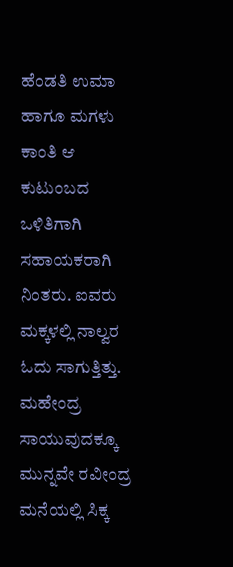ಹೆಂಡತಿ ಉಮಾ ಹಾಗೂ ಮಗಳು ಕಾಂತಿ ಆ ಕುಟುಂಬದ ಒಳಿತಿಗಾಗಿ ಸಹಾಯಕರಾಗಿ ನಿಂತರು. ಐವರು ಮಕ್ಕಳಲ್ಲಿ ನಾಲ್ವರ ಓದು ಸಾಗುತ್ತಿತ್ತು. ಮಹೇಂದ್ರ  ಸಾಯುವುದಕ್ಕೂ ಮುನ್ನವೇ ರವೀಂದ್ರ ಮನೆಯಲ್ಲಿ ಸಿಕ್ಕ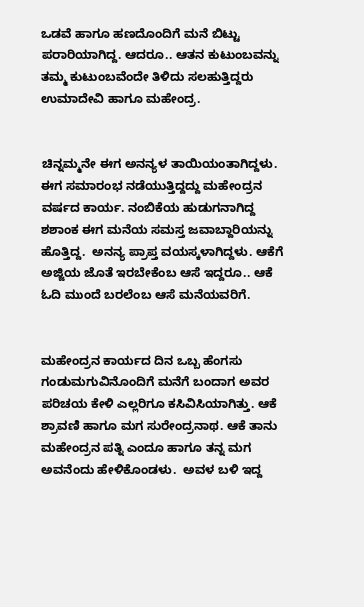ಒಡವೆ ಹಾಗೂ ಹಣದೊಂದಿಗೆ ಮನೆ ಬಿಟ್ಟು ಪರಾರಿಯಾಗಿದ್ದ. ಆದರೂ.. ಆತನ ಕುಟುಂಬವನ್ನು ತಮ್ಮ ಕುಟುಂಬವೆಂದೇ ತಿಳಿದು ಸಲಹುತ್ತಿದ್ದರು ಉಮಾದೇವಿ ಹಾಗೂ ಮಹೇಂದ್ರ.


ಚಿನ್ನಮ್ಮನೇ ಈಗ ಅನನ್ಯಳ ತಾಯಿಯಂತಾಗಿದ್ದಳು. ಈಗ ಸಮಾರಂಭ ನಡೆಯುತ್ತಿದ್ದದ್ದು ಮಹೇಂದ್ರನ ವರ್ಷದ ಕಾರ್ಯ. ನಂಬಿಕೆಯ ಹುಡುಗನಾಗಿದ್ದ ಶಶಾಂಕ ಈಗ ಮನೆಯ ಸಮಸ್ತ ಜವಾಬ್ದಾರಿಯನ್ನು ಹೊತ್ತಿದ್ದ.  ಅನನ್ಯ ಪ್ರಾಪ್ತ ವಯಸ್ಕಳಾಗಿದ್ದಳು. ಆಕೆಗೆ ಅಜ್ಜಿಯ ಜೊತೆ ಇರಬೇಕೆಂಬ ಆಸೆ ಇದ್ದರೂ.. ಆಕೆ ಓದಿ ಮುಂದೆ ಬರಲೆಂಬ ಆಸೆ ಮನೆಯವರಿಗೆ.


ಮಹೇಂದ್ರನ ಕಾರ್ಯದ ದಿನ ಒಬ್ಬ ಹೆಂಗಸು ಗಂಡುಮಗುವಿನೊಂದಿಗೆ ಮನೆಗೆ ಬಂದಾಗ ಅವರ ಪರಿಚಯ ಕೇಳಿ ಎಲ್ಲರಿಗೂ ಕಸಿವಿಸಿಯಾಗಿತ್ತು. ಆಕೆ ಶ್ರಾವಣಿ ಹಾಗೂ ಮಗ ಸುರೇಂದ್ರನಾಥ. ಆಕೆ ತಾನು ಮಹೇಂದ್ರನ ಪತ್ನಿ ಎಂದೂ ಹಾಗೂ ತನ್ನ ಮಗ ಅವನೆಂದು ಹೇಳಿಕೊಂಡಳು.  ಅವಳ ಬಳಿ ಇದ್ದ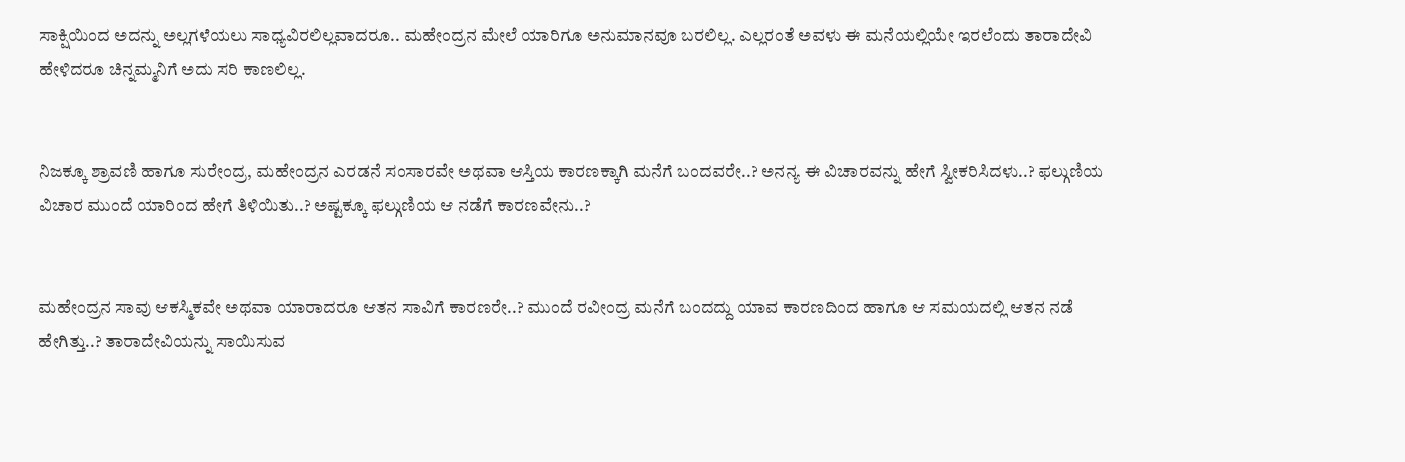ಸಾಕ್ಷಿಯಿಂದ ಅದನ್ನು ಅಲ್ಲಗಳೆಯಲು ಸಾಧ್ಯವಿರಲಿಲ್ಲವಾದರೂ.. ಮಹೇಂದ್ರನ ಮೇಲೆ ಯಾರಿಗೂ ಅನುಮಾನವೂ ಬರಲಿಲ್ಲ. ಎಲ್ಲರಂತೆ ಅವಳು ಈ ಮನೆಯಲ್ಲಿಯೇ ಇರಲೆಂದು ತಾರಾದೇವಿ ಹೇಳಿದರೂ ಚಿನ್ನಮ್ಮನಿಗೆ ಅದು ಸರಿ ಕಾಣಲಿಲ್ಲ.


ನಿಜಕ್ಕೂ ಶ್ರಾವಣಿ ಹಾಗೂ ಸುರೇಂದ್ರ, ಮಹೇಂದ್ರನ ಎರಡನೆ ಸಂಸಾರವೇ ಅಥವಾ ಆಸ್ತಿಯ ಕಾರಣಕ್ಕಾಗಿ ಮನೆಗೆ ಬಂದವರೇ..? ಅನನ್ಯ ಈ ವಿಚಾರವನ್ನು ಹೇಗೆ ಸ್ವೀಕರಿಸಿದಳು..? ಫಲ್ಗುಣಿಯ ವಿಚಾರ ಮುಂದೆ ಯಾರಿಂದ ಹೇಗೆ ತಿಳಿಯಿತು..? ಅಷ್ಟಕ್ಕೂ ಫಲ್ಗುಣಿಯ ಆ ನಡೆಗೆ ಕಾರಣವೇನು..?


ಮಹೇಂದ್ರನ ಸಾವು ಆಕಸ್ಮಿಕವೇ ಅಥವಾ ಯಾರಾದರೂ ಆತನ ಸಾವಿಗೆ ಕಾರಣರೇ..? ಮುಂದೆ ರವೀಂದ್ರ ಮನೆಗೆ ಬಂದದ್ದು ಯಾವ ಕಾರಣದಿಂದ ಹಾಗೂ ಆ ಸಮಯದಲ್ಲಿ ಆತನ ನಡೆ ಹೇಗಿತ್ತು..? ತಾರಾದೇವಿಯನ್ನು ಸಾಯಿಸುವ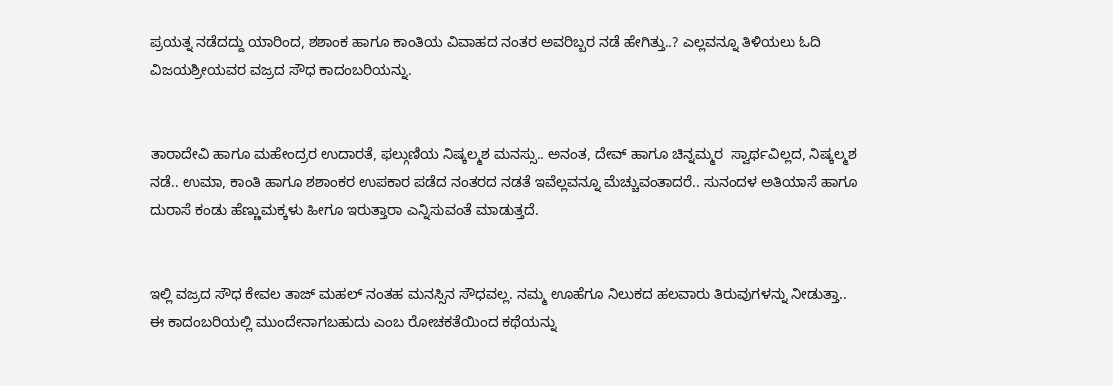ಪ್ರಯತ್ನ ನಡೆದದ್ದು ಯಾರಿಂದ, ಶಶಾಂಕ ಹಾಗೂ ಕಾಂತಿಯ ವಿವಾಹದ ನಂತರ ಅವರಿಬ್ಬರ ನಡೆ ಹೇಗಿತ್ತು..? ಎಲ್ಲವನ್ನೂ ತಿಳಿಯಲು ಓದಿ ವಿಜಯಶ್ರೀಯವರ ವಜ್ರದ ಸೌಧ ಕಾದಂಬರಿಯನ್ನು.


ತಾರಾದೇವಿ ಹಾಗೂ ಮಹೇಂದ್ರರ ಉದಾರತೆ, ಫಲ್ಗುಣಿಯ ನಿಷ್ಕಲ್ಮಶ ಮನಸ್ಸು.. ಅನಂತ, ದೇವ್ ಹಾಗೂ ಚಿನ್ನಮ್ಮರ  ಸ್ವಾರ್ಥವಿಲ್ಲದ, ನಿಷ್ಕಲ್ಮಶ ನಡೆ.. ಉಮಾ, ಕಾಂತಿ ಹಾಗೂ ಶಶಾಂಕರ ಉಪಕಾರ ಪಡೆದ ನಂತರದ ನಡತೆ ಇವೆಲ್ಲವನ್ನೂ ಮೆಚ್ಚುವಂತಾದರೆ.. ಸುನಂದಳ ಅತಿಯಾಸೆ ಹಾಗೂ ದುರಾಸೆ ಕಂಡು ಹೆಣ್ಣುಮಕ್ಕಳು ಹೀಗೂ ಇರುತ್ತಾರಾ ಎನ್ನಿಸುವಂತೆ ಮಾಡುತ್ತದೆ.


ಇಲ್ಲಿ ವಜ್ರದ ಸೌಧ ಕೇವಲ ತಾಜ್ ಮಹಲ್ ನಂತಹ ಮನಸ್ಸಿನ ಸೌಧವಲ್ಲ. ನಮ್ಮ ಊಹೆಗೂ ನಿಲುಕದ ಹಲವಾರು ತಿರುವುಗಳನ್ನು ನೀಡುತ್ತಾ.. ಈ ಕಾದಂಬರಿಯಲ್ಲಿ ಮುಂದೇನಾಗಬಹುದು ಎಂಬ ರೋಚಕತೆಯಿಂದ ಕಥೆಯನ್ನು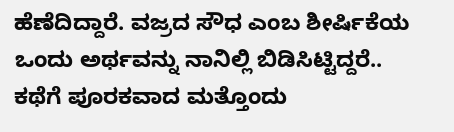ಹೆಣೆದಿದ್ದಾರೆ. ವಜ್ರದ ಸೌಧ ಎಂಬ ಶೀರ್ಷಿಕೆಯ ಒಂದು ಅರ್ಥವನ್ನು ನಾನಿಲ್ಲಿ ಬಿಡಿಸಿಟ್ಟಿದ್ದರೆ.. ಕಥೆಗೆ ಪೂರಕವಾದ ಮತ್ತೊಂದು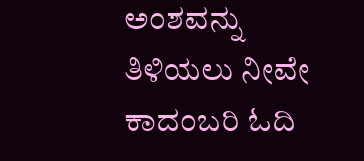ಅಂಶವನ್ನು ತಿಳಿಯಲು ನೀವೇ ಕಾದಂಬರಿ ಓದಿ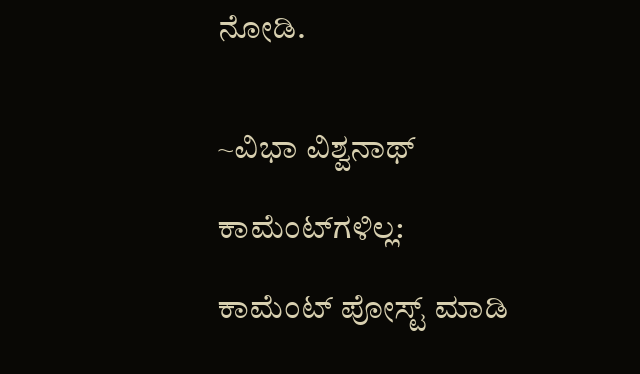ನೋಡಿ.


~ವಿಭಾ ವಿಶ್ವನಾಥ್

ಕಾಮೆಂಟ್‌ಗಳಿಲ್ಲ:

ಕಾಮೆಂಟ್‌‌ ಪೋಸ್ಟ್‌ ಮಾಡಿ